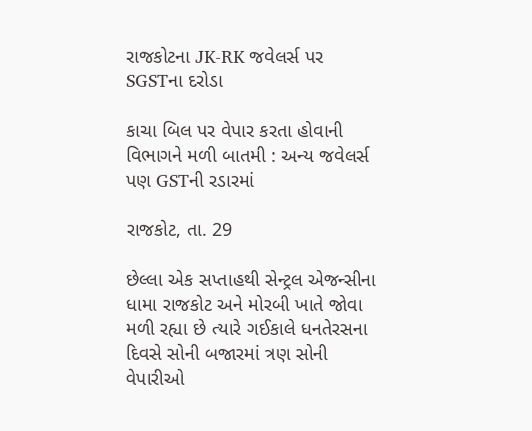રાજકોટના JK-RK જવેલર્સ પર SGSTના દરોડા

કાચા બિલ પર વેપાર કરતા હોવાની વિભાગને મળી બાતમી : અન્ય જવેલર્સ પણ GSTની રડારમાં

રાજકોટ, તા. 29

છેલ્લા એક સપ્તાહથી સેન્ટ્રલ એજન્સીના ધામા રાજકોટ અને મોરબી ખાતે જોવા મળી રહ્યા છે ત્યારે ગઈકાલે ધનતેરસના દિવસે સોની બજારમાં ત્રણ સોની વેપારીઓ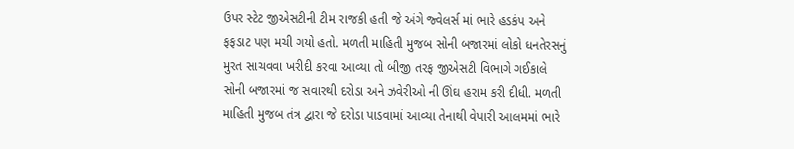ઉપર સ્ટેટ જીએસટીની ટીમ રાજકી હતી જે અંગે જ્વેલર્સ માં ભારે હડકંપ અને ફફડાટ પણ મચી ગયો હતો. મળતી માહિતી મુજબ સોની બજારમાં લોકો ધનતેરસનું મુરત સાચવવા ખરીદી કરવા આવ્યા તો બીજી તરફ જીએસટી વિભાગે ગઈકાલે સોની બજારમાં જ સવારથી દરોડા અને ઝવેરીઓ ની ઊંઘ હરામ કરી દીધી. મળતી માહિતી મુજબ તંત્ર દ્વારા જે દરોડા પાડવામાં આવ્યા તેનાથી વેપારી આલમમાં ભારે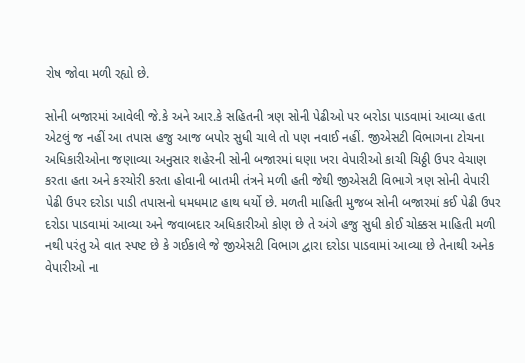રોષ જોવા મળી રહ્યો છે.

સોની બજારમાં આવેલી જે.કે અને આર.કે સહિતની ત્રણ સોની પેઢીઓ પર બરોડા પાડવામાં આવ્યા હતા એટલું જ નહીં આ તપાસ હજુ આજ બપોર સુધી ચાલે તો પણ નવાઈ નહીં. જીએસટી વિભાગના ટોચના અધિકારીઓના જણાવ્યા અનુસાર શહેરની સોની બજારમાં ઘણા ખરા વેપારીઓ કાચી ચિઠ્ઠી ઉપર વેચાણ કરતા હતા અને કરચોરી કરતા હોવાની બાતમી તંત્રને મળી હતી જેથી જીએસટી વિભાગે ત્રણ સોની વેપારી પેઢી ઉપર દરોડા પાડી તપાસનો ધમધમાટ હાથ ધર્યો છે. મળતી માહિતી મુજબ સોની બજારમાં કઈ પેઢી ઉપર દરોડા પાડવામાં આવ્યા અને જવાબદાર અધિકારીઓ કોણ છે તે અંગે હજુ સુધી કોઈ ચોક્કસ માહિતી મળી નથી પરંતુ એ વાત સ્પષ્ટ છે કે ગઈકાલે જે જીએસટી વિભાગ દ્વારા દરોડા પાડવામાં આવ્યા છે તેનાથી અનેક વેપારીઓ ના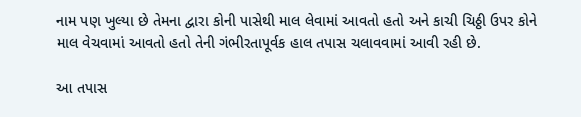નામ પણ ખુલ્યા છે તેમના દ્વારા કોની પાસેથી માલ લેવામાં આવતો હતો અને કાચી ચિઠ્ઠી ઉપર કોને માલ વેચવામાં આવતો હતો તેની ગંભીરતાપૂર્વક હાલ તપાસ ચલાવવામાં આવી રહી છે.

આ તપાસ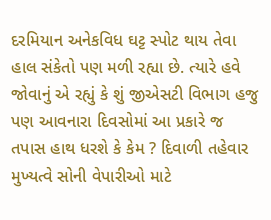દરમિયાન અનેકવિધ ઘટ્ટ સ્પોટ થાય તેવા હાલ સંકેતો પણ મળી રહ્યા છે. ત્યારે હવે જોવાનું એ રહ્યું કે શું જીએસટી વિભાગ હજુ પણ આવનારા દિવસોમાં આ પ્રકારે જ તપાસ હાથ ધરશે કે કેમ ? દિવાળી તહેવાર મુખ્યત્વે સોની વેપારીઓ માટે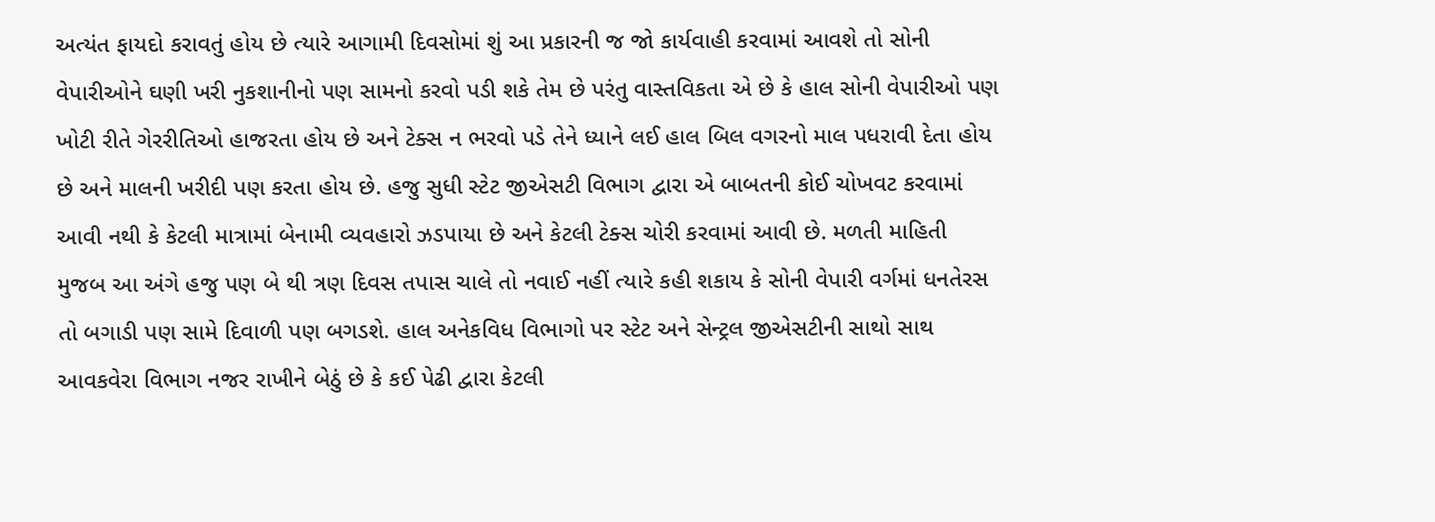અત્યંત ફાયદો કરાવતું હોય છે ત્યારે આગામી દિવસોમાં શું આ પ્રકારની જ જો કાર્યવાહી કરવામાં આવશે તો સોની વેપારીઓને ઘણી ખરી નુકશાનીનો પણ સામનો કરવો પડી શકે તેમ છે પરંતુ વાસ્તવિકતા એ છે કે હાલ સોની વેપારીઓ પણ ખોટી રીતે ગેરરીતિઓ હાજરતા હોય છે અને ટેક્સ ન ભરવો પડે તેને ધ્યાને લઈ હાલ બિલ વગરનો માલ પધરાવી દેતા હોય છે અને માલની ખરીદી પણ કરતા હોય છે. હજુ સુધી સ્ટેટ જીએસટી વિભાગ દ્વારા એ બાબતની કોઈ ચોખવટ કરવામાં આવી નથી કે કેટલી માત્રામાં બેનામી વ્યવહારો ઝડપાયા છે અને કેટલી ટેક્સ ચોરી કરવામાં આવી છે. મળતી માહિતી મુજબ આ અંગે હજુ પણ બે થી ત્રણ દિવસ તપાસ ચાલે તો નવાઈ નહીં ત્યારે કહી શકાય કે સોની વેપારી વર્ગમાં ધનતેરસ તો બગાડી પણ સામે દિવાળી પણ બગડશે. હાલ અનેકવિધ વિભાગો પર સ્ટેટ અને સેન્ટ્રલ જીએસટીની સાથો સાથ આવકવેરા વિભાગ નજર રાખીને બેઠું છે કે કઈ પેઢી દ્વારા કેટલી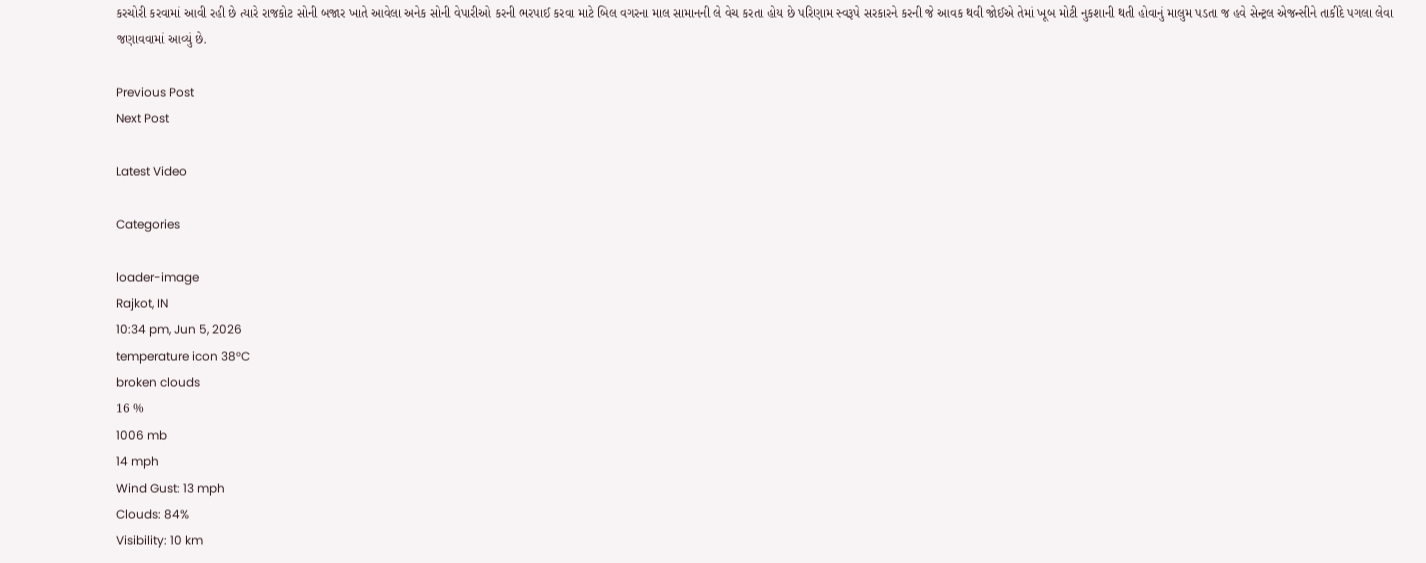કરચોરી કરવામાં આવી રહી છે ત્યારે રાજકોટ સોની બજાર ખાતે આવેલા અનેક સોની વેપારીઓ કરની ભરપાઈ કરવા માટે બિલ વગરના માલ સામાનની લે વેચ કરતા હોય છે પરિણામ સ્વરૂપે સરકારને કરની જે આવક થવી જોઈએ તેમાં ખૂબ મોટી નુકશાની થતી હોવાનું માલુમ પડતા જ હવે સેન્ટ્રલ એજન્સીને તાકીદે પગલા લેવા જણાવવામાં આવ્યું છે.

Previous Post
Next Post

Latest Video

Categories

loader-image
Rajkot, IN
10:34 pm, Jun 5, 2026
temperature icon 38°C
broken clouds
16 %
1006 mb
14 mph
Wind Gust: 13 mph
Clouds: 84%
Visibility: 10 km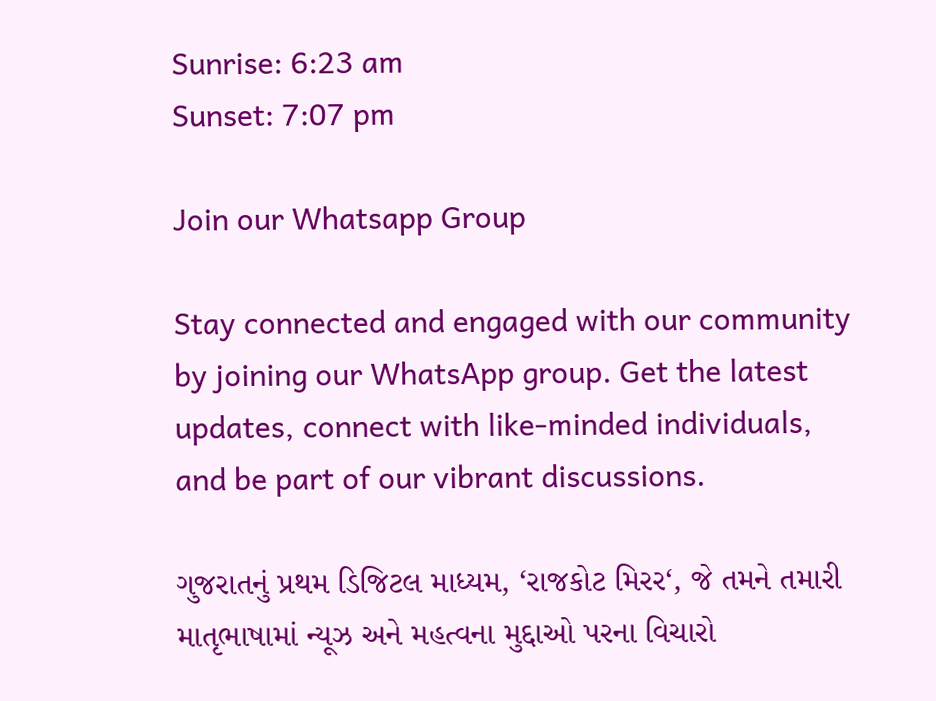Sunrise: 6:23 am
Sunset: 7:07 pm

Join our Whatsapp Group

Stay connected and engaged with our community by joining our WhatsApp group. Get the latest updates, connect with like-minded individuals, and be part of our vibrant discussions.

ગુજરાતનું પ્રથમ ડિજિટલ માધ્યમ, ‘રાજકોટ મિરર‘, જે તમને તમારી માતૃભાષામાં ન્યૂઝ અને મહત્વના મુદ્દાઓ પરના વિચારો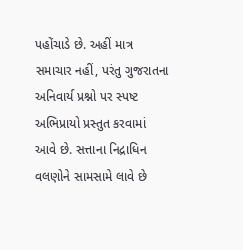પહોંચાડે છે. અહીં માત્ર સમાચાર નહીં, પરંતુ ગુજરાતના અનિવાર્ય પ્રશ્નો પર સ્પષ્ટ અભિપ્રાયો પ્રસ્તુત કરવામાં આવે છે. સત્તાના નિદ્રાધિન વલણોને સામસામે લાવે છે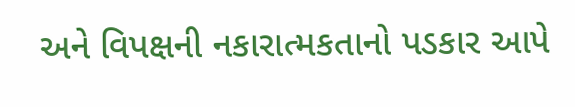અને વિપક્ષની નકારાત્મકતાનો પડકાર આપે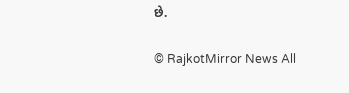છે.

© RajkotMirror News All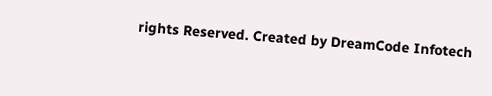rights Reserved. Created by DreamCode Infotech